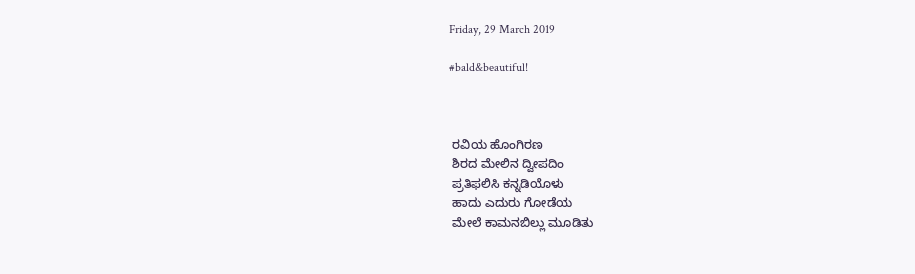Friday, 29 March 2019

#bald&beautiful!



 ರವಿಯ ಹೊಂಗಿರಣ
 ಶಿರದ ಮೇಲಿನ ದ್ವೀಪದಿಂ
 ಪ್ರತಿಫಲಿಸಿ ಕನ್ನಡಿಯೊಳು
 ಹಾದು ಎದುರು ಗೋಡೆಯ
 ಮೇಲೆ ಕಾಮನಬಿಲ್ಲು ಮೂಡಿತು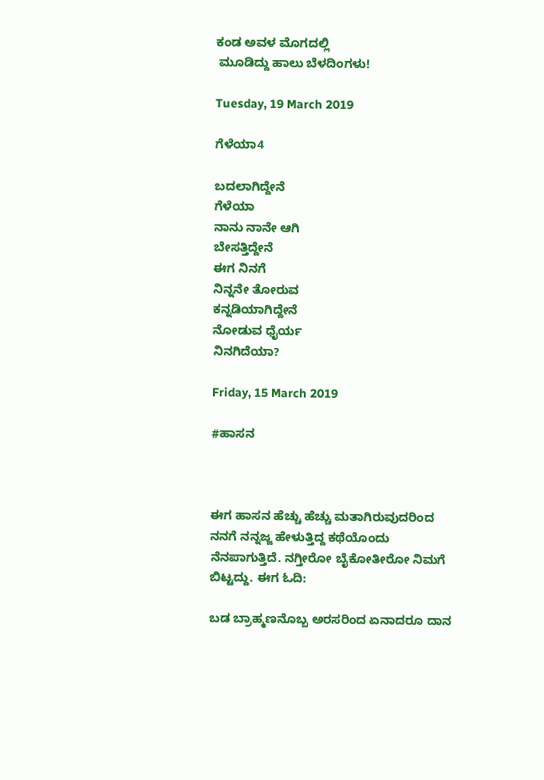ಕಂಡ ಅವಳ ಮೊಗದಲ್ಲಿ
 ಮೂಡಿದ್ದು ಹಾಲು ಬೆಳದಿಂಗಳು!

Tuesday, 19 March 2019

ಗೆಳೆಯಾ4

ಬದಲಾಗಿದ್ದೇನೆ
ಗೆಳೆಯಾ
ನಾನು ನಾನೇ ಆಗಿ
ಬೇಸತ್ತಿದ್ದೇನೆ
ಈಗ ನಿನಗೆ
ನಿನ್ನನೇ ತೋರುವ
ಕನ್ನಡಿಯಾಗಿದ್ದೇನೆ
ನೋಡುವ ಧೈರ್ಯ
ನಿನಗಿದೆಯಾ?

Friday, 15 March 2019

#ಹಾಸನ



ಈಗ ಹಾಸನ ಹೆಚ್ಚು ಹೆಚ್ಚು ಮತಾಗಿರುವುದರಿಂದ ನನಗೆ ನನ್ನಜ್ಜ ಹೇಳುತ್ತಿದ್ದ ಕಥೆಯೊಂದು ನೆನಪಾಗುತ್ತಿದೆ. ನಗ್ತೀರೋ ಬೈಕೋತೀರೋ ನಿಮಗೆ ಬಿಟ್ಟದ್ದು. ಈಗ ಓದಿ:

ಬಡ ಬ್ರಾಹ್ಮಣನೊಬ್ಬ ಅರಸರಿಂದ ಏನಾದರೂ ದಾನ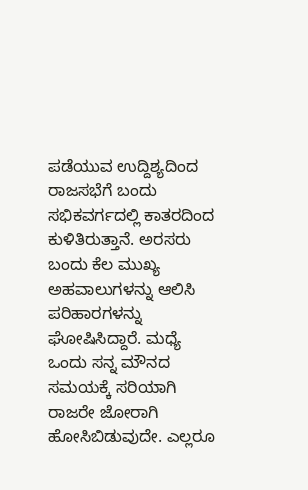ಪಡೆಯುವ ಉದ್ದಿಶ್ಯದಿಂದ ರಾಜಸಭೆಗೆ ಬಂದು ಸಭಿಕವರ್ಗದಲ್ಲಿ ಕಾತರದಿಂದ ಕುಳಿತಿರುತ್ತಾನೆ. ಅರಸರು ಬಂದು ಕೆಲ ಮುಖ್ಯ ಅಹವಾಲುಗಳನ್ನು ಆಲಿಸಿ ಪರಿಹಾರಗಳನ್ನು ಘೋಷಿಸಿದ್ದಾರೆ. ಮಧ್ಯೆ ಒಂದು ಸನ್ನ ಮೌನದ ಸಮಯಕ್ಕೆ ಸರಿಯಾಗಿ ರಾಜರೇ ಜೋರಾಗಿ ಹೋಸಿಬಿಡುವುದೇ. ಎಲ್ಲರೂ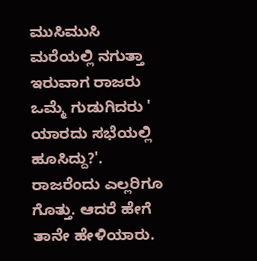ಮುಸಿಮುಸಿ ಮರೆಯಲ್ಲಿ ನಗುತ್ತಾ ಇರುವಾಗ ರಾಜರು ಒಮ್ಮೆ ಗುಡುಗಿದರು ' ಯಾರದು ಸಭೆಯಲ್ಲಿ ಹೂಸಿದ್ದು?'. ರಾಜರೆಂದು ಎಲ್ಲರಿಗೂ ಗೊತ್ತು. ಆದರೆ ಹೇಗೆ ತಾನೇ ಹೇಳಿಯಾರು.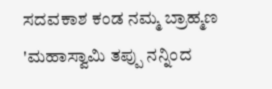ಸದವಕಾಶ ಕಂಡ ನಮ್ಮ ಬ್ರಾಹ್ಮಣ 'ಮಹಾಸ್ವಾಮಿ ತಪ್ಪು ನನ್ನಿಂದ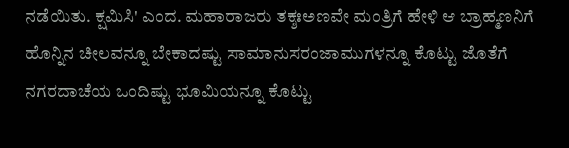ನಡೆಯಿತು. ಕ್ಷಮಿಸಿ' ಎಂದ. ಮಹಾರಾಜರು ತಕ್ಶಃಅಣವೇ ಮಂತ್ರಿಗೆ ಹೇಳಿ ಆ ಬ್ರಾಹ್ಮಣನಿಗೆ ಹೊನ್ನಿನ ಚೀಲವನ್ನೂ ಬೇಕಾದಷ್ಟು ಸಾಮಾನುಸರಂಜಾಮುಗಳನ್ನೂ ಕೊಟ್ಟು ಜೊತೆಗೆ ನಗರದಾಚೆಯ ಒಂದಿಷ್ಟು ಭೂಮಿಯನ್ನೂ ಕೊಟ್ಟು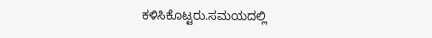ಕಳಿಸಿಕೊಟ್ಟರು.ಸಮಯದಲ್ಲಿ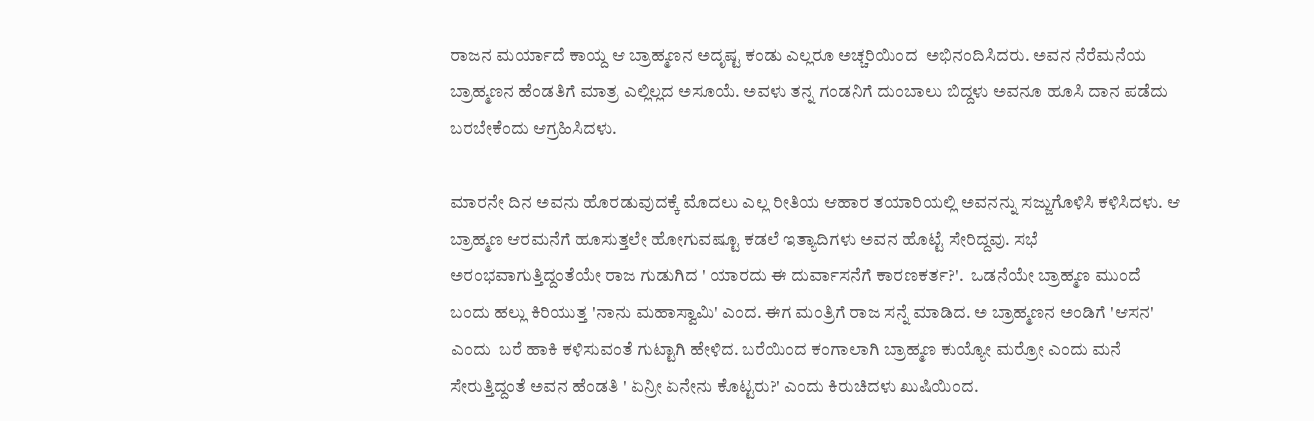ರಾಜನ ಮರ್ಯಾದೆ ಕಾಯ್ದ ಆ ಬ್ರಾಹ್ಮಣನ ಅದೃಷ್ಟ ಕಂಡು ಎಲ್ಲರೂ ಅಚ್ಚರಿಯಿಂದ  ಅಭಿನಂದಿಸಿದರು. ಅವನ ನೆರೆಮನೆಯ ಬ್ರಾಹ್ಮಣನ ಹೆಂಡತಿಗೆ ಮಾತ್ರ ಎಲ್ಲಿಲ್ಲದ ಅಸೂಯೆ. ಅವಳು ತನ್ನ ಗಂಡನಿಗೆ ದುಂಬಾಲು ಬಿದ್ದಳು ಅವನೂ ಹೂಸಿ ದಾನ ಪಡೆದು ಬರಬೇಕೆಂದು ಆಗ್ರಹಿಸಿದಳು.

ಮಾರನೇ ದಿನ ಅವನು ಹೊರಡುವುದಕ್ಕೆ ಮೊದಲು ಎಲ್ಲ ರೀತಿಯ ಆಹಾರ ತಯಾರಿಯಲ್ಲಿ ಅವನನ್ನು ಸಜ್ಜುಗೊಳಿಸಿ ಕಳಿಸಿದಳು. ಆ ಬ್ರಾಹ್ಮಣ ಆರಮನೆಗೆ ಹೂಸುತ್ತಲೇ ಹೋಗುವಷ್ಟೂ ಕಡಲೆ ಇತ್ಯಾದಿಗಳು ಅವನ ಹೊಟ್ಟೆ ಸೇರಿದ್ದವು. ಸಭೆ ಅರಂಭವಾಗುತ್ತಿದ್ದಂತೆಯೇ ರಾಜ ಗುಡುಗಿದ ' ಯಾರದು ಈ ದುರ್ವಾಸನೆಗೆ ಕಾರಣಕರ್ತ?'.  ಒಡನೆಯೇ ಬ್ರಾಹ್ಮಣ ಮುಂದೆ ಬಂದು ಹಲ್ಲು ಕಿರಿಯುತ್ತ 'ನಾನು ಮಹಾಸ್ವಾಮಿ' ಎಂದ. ಈಗ ಮಂತ್ರಿಗೆ ರಾಜ ಸನ್ನೆ ಮಾಡಿದ. ಅ ಬ್ರಾಹ್ಮಣನ ಅಂಡಿಗೆ 'ಆಸನ' ಎಂದು  ಬರೆ ಹಾಕಿ ಕಳಿಸುವಂತೆ ಗುಟ್ಟಾಗಿ ಹೇಳಿದ. ಬರೆಯಿಂದ ಕಂಗಾಲಾಗಿ ಬ್ರಾಹ್ಮಣ ಕುಯ್ಯೋ ಮರ್ರೋ ಎಂದು ಮನೆ ಸೇರುತ್ತಿದ್ದಂತೆ ಅವನ ಹೆಂಡತಿ ' ಏನ್ರೀ ಏನೇನು ಕೊಟ್ಟರು?' ಎಂದು ಕಿರುಚಿದಳು ಖುಷಿಯಿಂದ.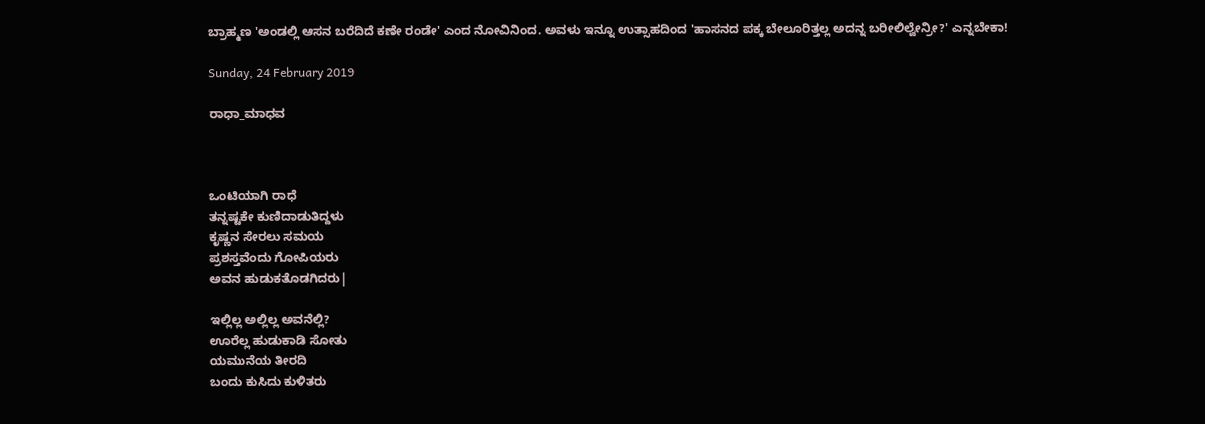ಬ್ರಾಹ್ಮಣ 'ಅಂಡಲ್ಲಿ ಆಸನ ಬರೆದಿದೆ ಕಣೇ ರಂಡೇ' ಎಂದ ನೋವಿನಿಂದ. ಅವಳು ಇನ್ನೂ ಉತ್ಸಾಹದಿಂದ 'ಹಾಸನದ ಪಕ್ಕ ಬೇಲೂರಿತ್ತಲ್ಲ ಅದನ್ನ ಬರೀಲಿಲ್ವೇನ್ರೀ?' ಎನ್ನಬೇಕಾ!

Sunday, 24 February 2019

ರಾಧಾ_ಮಾಧವ



ಒಂಟಿಯಾಗಿ ರಾಧೆ
ತನ್ನಷ್ಟಕೇ ಕುಣಿದಾಡುತಿದ್ದಳು
ಕೃಷ್ಣನ ಸೇರಲು ಸಮಯ
ಪ್ರಶಸ್ತವೆಂದು ಗೋಪಿಯರು
ಅವನ ಹುಡುಕತೊಡಗಿದರು|

ಇಲ್ಲಿಲ್ಲ ಅಲ್ಲಿಲ್ಲ ಅವನೆಲ್ಲಿ?
ಊರೆಲ್ಲ ಹುಡುಕಾಡಿ ಸೋತು
ಯಮುನೆಯ ತೀರದಿ
ಬಂದು ಕುಸಿದು ಕುಳಿತರು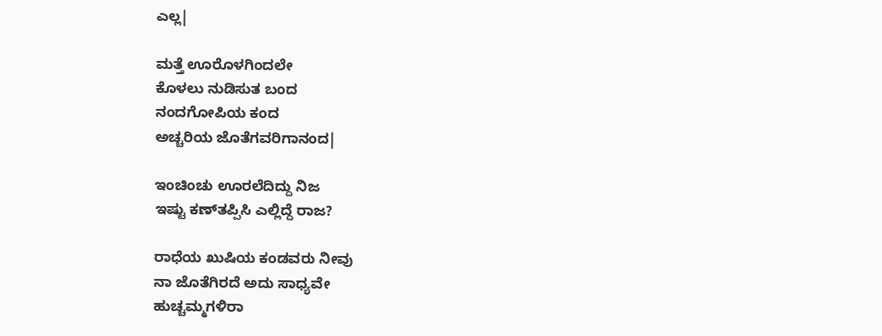ಎಲ್ಲ|

ಮತ್ತೆ ಊರೊಳಗಿಂದಲೇ
ಕೊಳಲು ನುಡಿಸುತ ಬಂದ
ನಂದಗೋಪಿಯ ಕಂದ
ಅಚ್ಚರಿಯ ಜೊತೆಗವರಿಗಾನಂದ|

ಇಂಚಿಂಚು ಊರಲೆದಿದ್ದು ನಿಜ
ಇಷ್ಟು ಕಣ್‍ತಪ್ಪಿಸಿ ಎಲ್ಲಿದ್ದೆ ರಾಜ?

ರಾಧೆಯ ಖುಷಿಯ ಕಂಡವರು ನೀವು
ನಾ ಜೊತೆಗಿರದೆ ಅದು ಸಾಧ್ಯವೇ
ಹುಚ್ಚಮ್ಮಗಳಿರಾ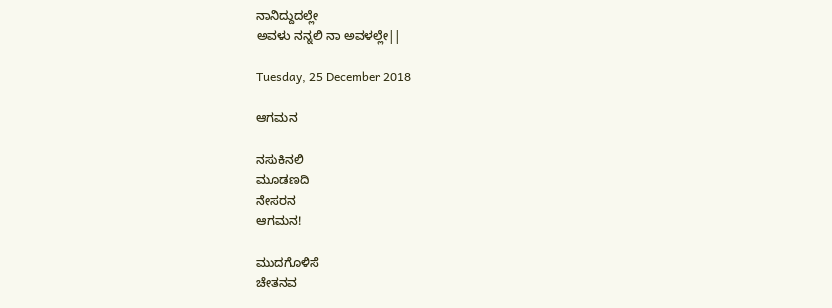ನಾನಿದ್ದುದಲ್ಲೇ
ಅವಳು ನನ್ನಲಿ ನಾ ಅವಳಲ್ಲೇ||

Tuesday, 25 December 2018

ಆಗಮನ

ನಸುಕಿನಲಿ
ಮೂಡಣದಿ
ನೇಸರನ
ಆಗಮನ!

ಮುದಗೊಳಿಸೆ
ಚೇತನವ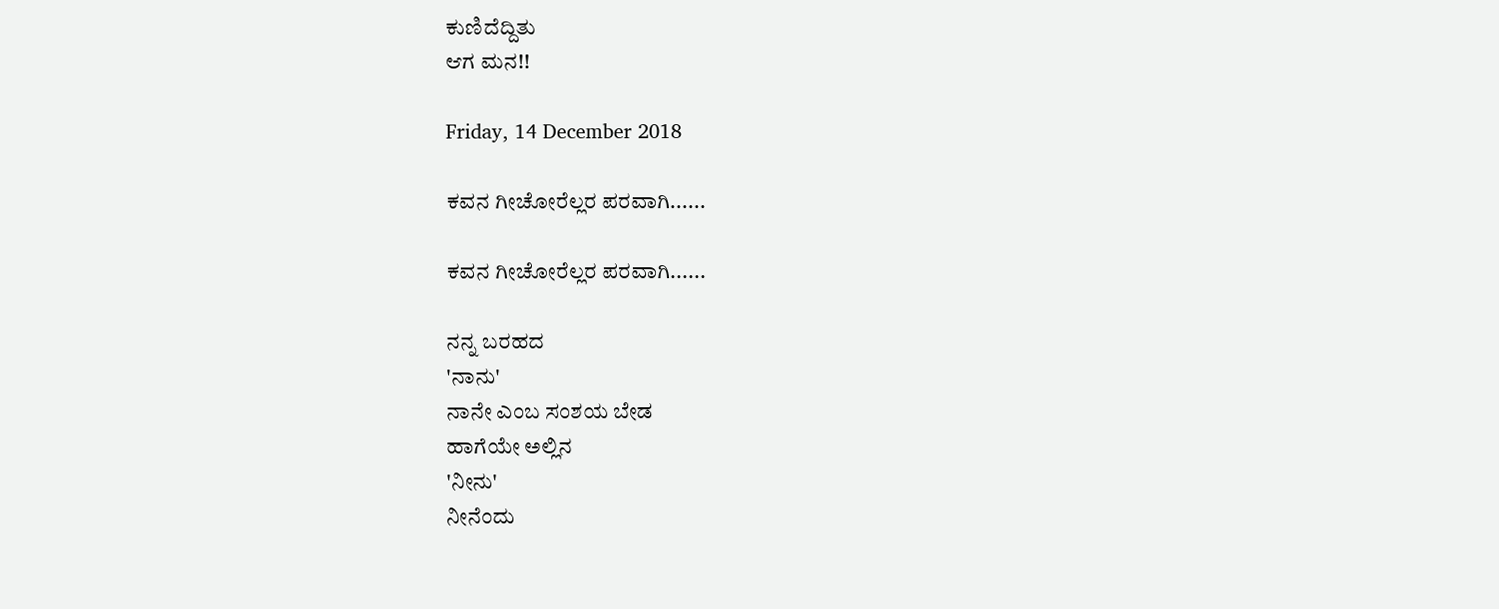ಕುಣಿದೆದ್ದಿತು
ಆಗ ಮನ!!

Friday, 14 December 2018

ಕವನ ಗೀಚೋರೆಲ್ಲರ ಪರವಾಗಿ......

ಕವನ ಗೀಚೋರೆಲ್ಲರ ಪರವಾಗಿ......

ನನ್ನ ಬರಹದ
'ನಾನು'
ನಾನೇ ಎಂಬ ಸಂಶಯ ಬೇಡ
ಹಾಗೆಯೇ ಅಲ್ಲಿನ
'ನೀನು'
ನೀನೆಂದು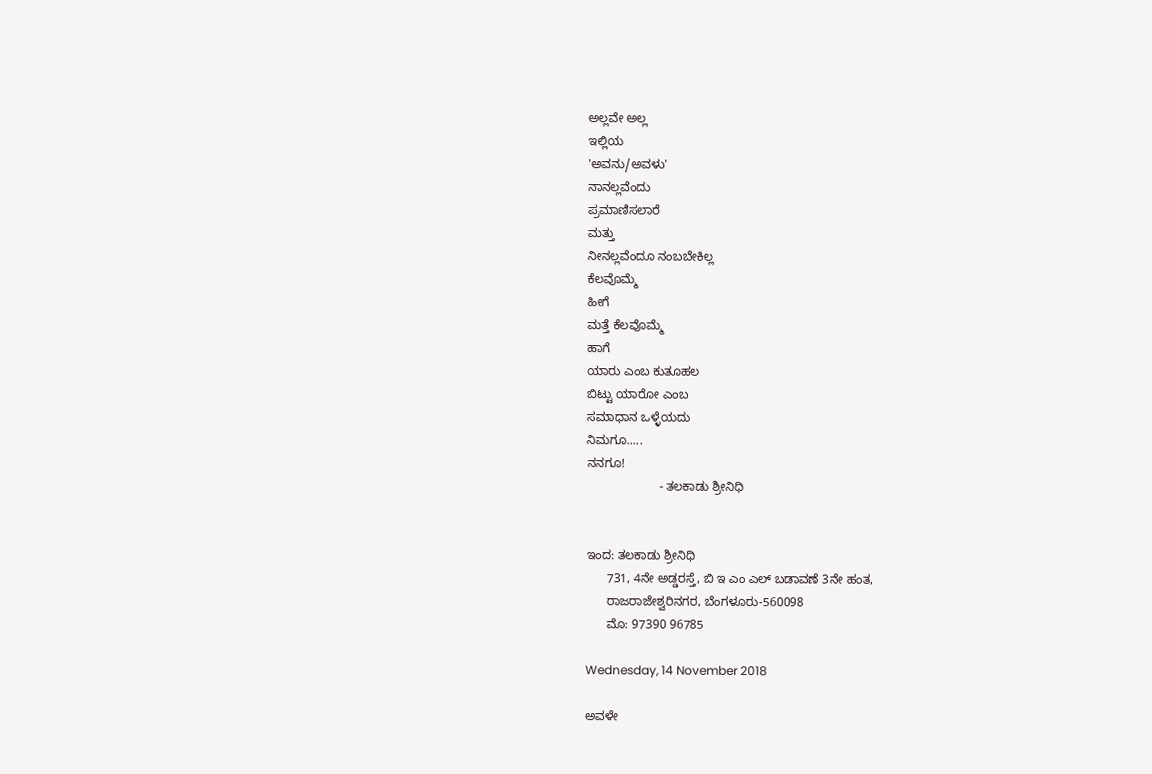ಅಲ್ಲವೇ ಅಲ್ಲ
ಇಲ್ಲಿಯ
'ಅವನು/ಅವಳು'
ನಾನಲ್ಲವೆಂದು
ಪ್ರಮಾಣಿಸಲಾರೆ
ಮತ್ತು
ನೀನಲ್ಲವೆಂದೂ ನಂಬಬೇಕಿಲ್ಲ
ಕೆಲವೊಮ್ಮೆ
ಹೀಗೆ
ಮತ್ತೆ ಕೆಲವೊಮ್ಮೆ
ಹಾಗೆ
ಯಾರು ಎಂಬ ಕುತೂಹಲ
ಬಿಟ್ಟು ಯಾರೋ ಎಂಬ
ಸಮಾಧಾನ ಒಳ್ಳೆಯದು
ನಿಮಗೂ.....
ನನಗೂ!
                     - ತಲಕಾಡು ಶ್ರೀನಿಧಿ


ಇಂದ: ತಲಕಾಡು ಶ್ರೀನಿಧಿ
      731, 4ನೇ ಅಡ್ಡರಸ್ತೆ, ಬಿ ಇ ಎಂ ಎಲ್ ಬಡಾವಣೆ 3ನೇ ಹಂತ,
      ರಾಜರಾಜೇಶ್ವರಿನಗರ, ಬೆಂಗಳೂರು-560098
      ಮೊ: 97390 96785

Wednesday, 14 November 2018

ಅವಳೇ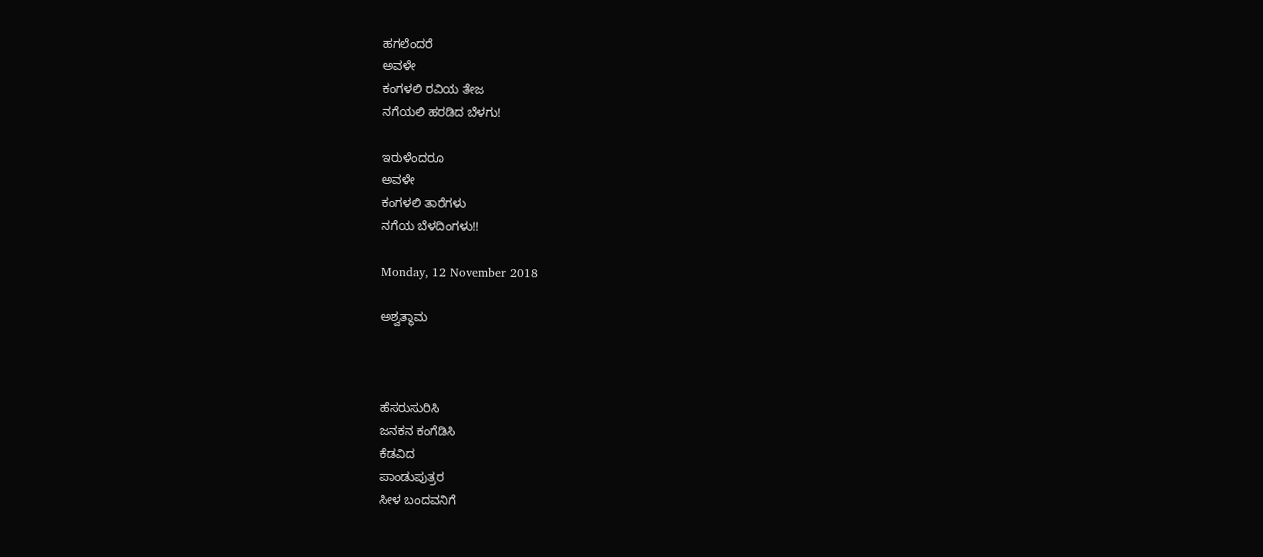ಹಗಲೆಂದರೆ
ಅವಳೇ
ಕಂಗಳಲಿ ರವಿಯ ತೇಜ
ನಗೆಯಲಿ ಹರಡಿದ ಬೆಳಗು!

ಇರುಳೆಂದರೂ
ಅವಳೇ
ಕಂಗಳಲಿ ತಾರೆಗಳು
ನಗೆಯ ಬೆಳದಿಂಗಳು!!

Monday, 12 November 2018

ಅಶ್ವತ್ಥಾಮ



ಹೆಸರುಸುರಿಸಿ
ಜನಕನ ಕಂಗೆಡಿಸಿ
ಕೆಡವಿದ
ಪಾಂಡುಪುತ್ರರ
ಸೀಳ ಬಂದವನಿಗೆ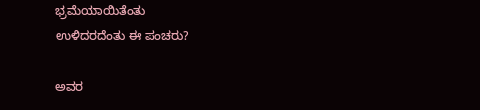ಭ್ರಮೆಯಾಯಿತೆಂತು
ಉಳಿದರದೆಂತು ಈ ಪಂಚರು?

ಅವರ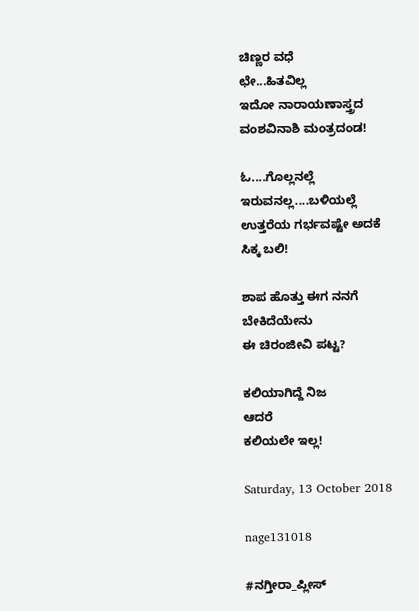ಚಿಣ್ಣರ ವಧೆ
ಛೇ...ಹಿತವಿಲ್ಲ
ಇದೋ ನಾರಾಯಣಾಸ್ತ್ರದ
ವಂಶವಿನಾಶಿ ಮಂತ್ರದಂಡ!

ಓ....ಗೊಲ್ಲನಲ್ಲೆ
ಇರುವನಲ್ಲ....ಬಳಿಯಲ್ಲೆ
ಉತ್ತರೆಯ ಗರ್ಭವಷ್ಟೇ ಅದಕೆ
ಸಿಕ್ಕ ಬಲಿ!

ಶಾಪ ಹೊತ್ತು ಈಗ ನನಗೆ
ಬೇಕಿದೆಯೇನು
ಈ ಚಿರಂಜೀವಿ ಪಟ್ಟ?

ಕಲಿಯಾಗಿದ್ದೆ ನಿಜ
ಆದರೆ
ಕಲಿಯಲೇ ಇಲ್ಲ!

Saturday, 13 October 2018

nage131018

#ನಗ್ತೀರಾ_ಪ್ಲೀಸ್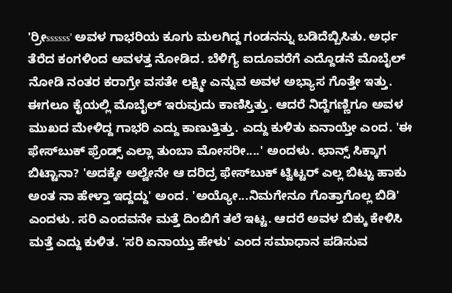'ರ್ರೀssssss' ಅವಳ ಗಾಭರಿಯ ಕೂಗು ಮಲಗಿದ್ದ ಗಂಡನನ್ನು ಬಡಿದೆಬ್ಬಿಸಿತು. ಅರ್ಧ ತೆರೆದ ಕಂಗಳಿಂದ ಅವಳತ್ತ ನೋಡಿದ. ಬೆಳಿಗ್ಯೆ ಐದೂವರೆಗೆ ಎದ್ದೊಡನೆ ಮೊಬೈಲ್ ನೋಡಿ ನಂತರ ಕರಾಗ್ರೇ ವಸತೇ ಲಕ್ಷ್ಮೀ ಎನ್ನುವ ಅವಳ ಅಭ್ಯಾಸ ಗೊತ್ತೇ ಇತ್ತು. ಈಗಲೂ ಕೈಯಲ್ಲಿ ಮೊಬೈಲ್ ಇರುವುದು ಕಾಣಿಸ್ತಿತ್ತು. ಆದರೆ ನಿದ್ದೆಗಣ್ಣಿಗೂ ಅವಳ ಮುಖದ ಮೇಳಿದ್ದ ಗಾಭರಿ ಎದ್ದು ಕಾಣುತ್ತಿತ್ತು. ಎದ್ದು ಕುಳಿತು ಏನಾಯ್ತೇ ಎಂದ. 'ಈ ಫೇಸ್‍ಬುಕ್ ಫ್ರೆಂಡ್ಸ್ ಎಲ್ಲಾ ತುಂಬಾ ಮೋಸರೀ....' ಅಂದಳು. ಛಾನ್ಸ್ ಸಿಕ್ಕಾಗ ಬಿಟ್ಟಾನಾ? 'ಅದಕ್ಕೇ ಅಲ್ವೇನೇ ಆ ದರಿದ್ರ ಫೇಸ್‍ಬುಕ್ ಟ್ವಿಟ್ಟರ್ ಎಲ್ಲ ಬಿಟ್ಟು ಹಾಕು ಅಂತ ನಾ ಹೇಳ್ತಾ ಇದ್ದದ್ದು' ಅಂದ. 'ಅಯ್ಯೋ...ನಿಮಗೇನೂ ಗೊತ್ತಾಗೊಲ್ಲ ಬಿಡಿ' ಎಂದಳು. ಸರಿ ಎಂದವನೇ ಮತ್ತೆ ದಿಂಬಿಗೆ ತಲೆ ಇಟ್ಟ. ಆದರೆ ಅವಳ ಬಿಕ್ಕು ಕೇಳಿಸಿ ಮತ್ತೆ ಎದ್ದು ಕುಳಿತ. 'ಸರಿ ಏನಾಯ್ತು ಹೇಳು' ಎಂದ ಸಮಾಧಾನ ಪಡಿಸುವ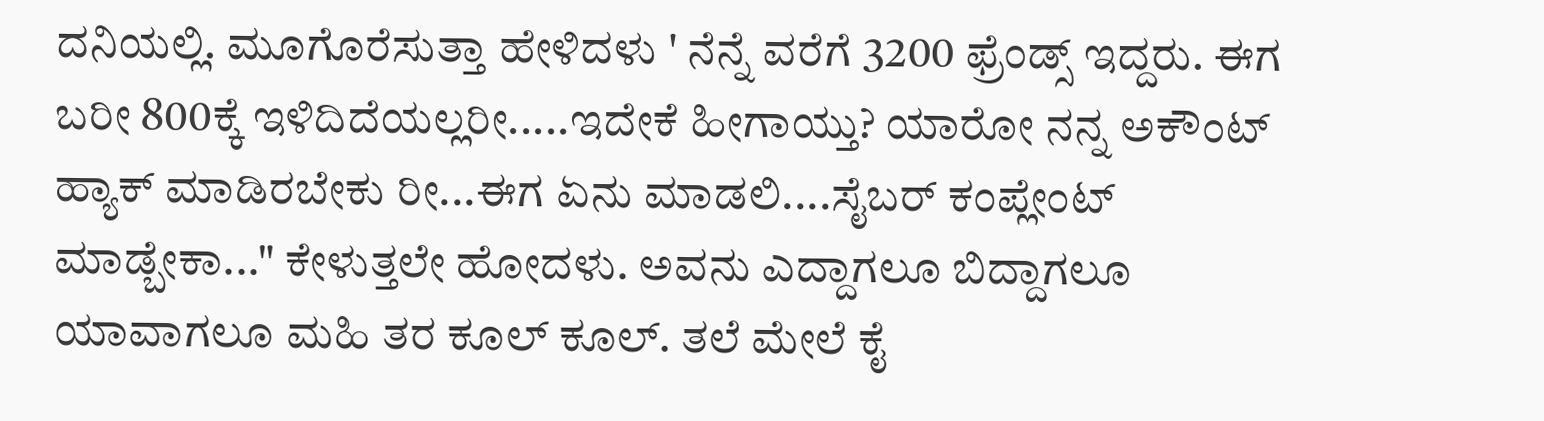ದನಿಯಲ್ಲಿ. ಮೂಗೊರೆಸುತ್ತಾ ಹೇಳಿದಳು ' ನೆನ್ನೆ ವರೆಗೆ 3200 ಫ್ರೆಂಡ್ಸ್ ಇದ್ದರು. ಈಗ ಬರೀ 800ಕ್ಕೆ ಇಳಿದಿದೆಯಲ್ಲರೀ.....ಇದೇಕೆ ಹೀಗಾಯ್ತು? ಯಾರೋ ನನ್ನ ಅಕೌಂಟ್ ಹ್ಯಾಕ್ ಮಾಡಿರಬೇಕು ರೀ...ಈಗ ಏನು ಮಾಡಲಿ....ಸೈಬರ್ ಕಂಪ್ಲೇಂಟ್ ಮಾಡ್ಬೇಕಾ..." ಕೇಳುತ್ತಲೇ ಹೋದಳು. ಅವನು ಎದ್ದಾಗಲೂ ಬಿದ್ದಾಗಲೂ ಯಾವಾಗಲೂ ಮಹಿ ತರ ಕೂಲ್ ಕೂಲ್. ತಲೆ ಮೇಲೆ ಕೈ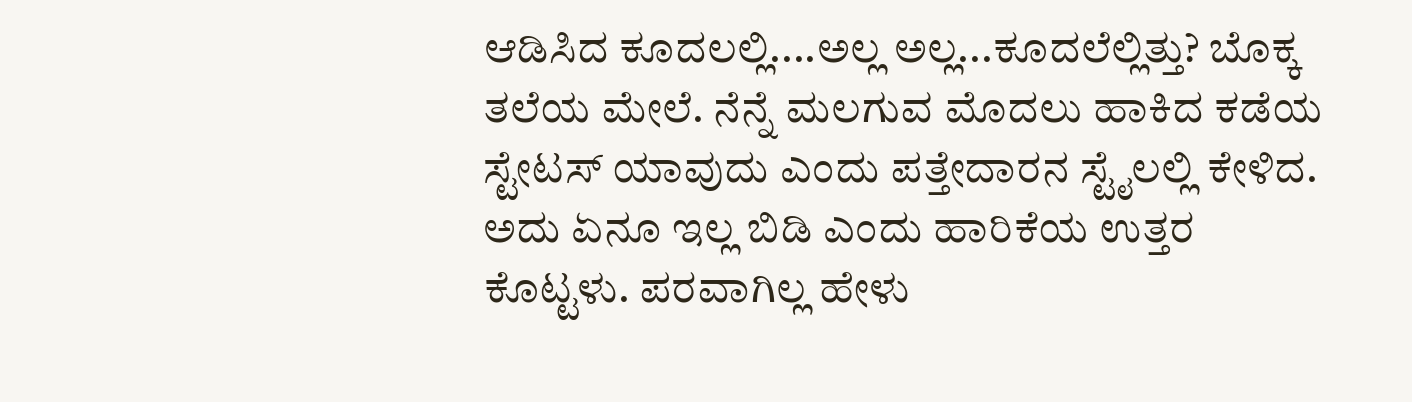ಆಡಿಸಿದ ಕೂದಲಲ್ಲಿ....ಅಲ್ಲ ಅಲ್ಲ...ಕೂದಲೆಲ್ಲಿತ್ತು? ಬೊಕ್ಕ ತಲೆಯ ಮೇಲೆ. ನೆನ್ನೆ ಮಲಗುವ ಮೊದಲು ಹಾಕಿದ ಕಡೆಯ ಸ್ಟೇಟಸ್ ಯಾವುದು ಎಂದು ಪತ್ತೇದಾರನ ಸ್ಟೈಲಲ್ಲಿ ಕೇಳಿದ. ಅದು ಏನೂ ಇಲ್ಲ ಬಿಡಿ ಎಂದು ಹಾರಿಕೆಯ ಉತ್ತರ ಕೊಟ್ಟಳು. ಪರವಾಗಿಲ್ಲ ಹೇಳು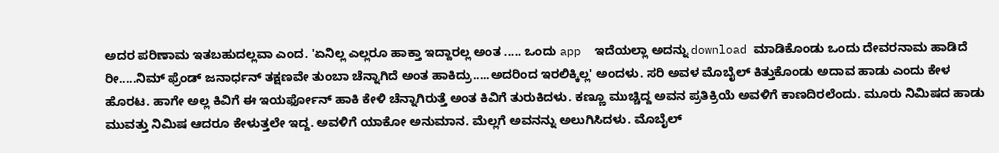ಅದರ ಪರಿಣಾಮ ಇತಬಹುದಲ್ಲವಾ ಎಂದ. 'ಏನಿಲ್ಲ ಎಲ್ಲರೂ ಹಾಕ್ತಾ ಇದ್ದಾರಲ್ಲ ಅಂತ ..... ಒಂದು app  ಇದೆಯಲ್ಲಾ ಅದನ್ನು download ಮಾಡಿಕೊಂಡು ಒಂದು ದೇವರನಾಮ ಹಾಡಿದೆ ರೀ.....ನಿಮ್ ಫ್ರೆಂಡ್ ಜನಾರ್ಧನ್ ತಕ್ಷಣವೇ ತುಂಬಾ ಚೆನ್ನಾಗಿದೆ ಅಂತ ಹಾಕಿದ್ರು.....ಅದರಿಂದ ಇರಲಿಕ್ಕಿಲ್ಲ' ಅಂದಳು. ಸರಿ ಅವಳ ಮೊಬೈಲ್ ಕಿತ್ತುಕೊಂಡು ಅದಾವ ಹಾಡು ಎಂದು ಕೇಳ ಹೊರಟ. ಹಾಗೇ ಅಲ್ಲ ಕಿವಿಗೆ ಈ ಇಯರ್ಫೋನ್ ಹಾಕಿ ಕೇಳಿ ಚೆನ್ನಾಗಿರುತ್ತೆ ಅಂತ ಕಿವಿಗೆ ತುರುಕಿದಳು. ಕಣ್ಣೂ ಮುಚ್ಚಿದ್ದ ಅವನ ಪ್ರತಿಕ್ರಿಯೆ ಅವಳಿಗೆ ಕಾಣದಿರಲೆಂದು. ಮೂರು ನಿಮಿಷದ ಹಾಡು ಮುವತ್ತು ನಿಮಿಷ ಆದರೂ ಕೇಳುತ್ತಲೇ ಇದ್ದ. ಅವಳಿಗೆ ಯಾಕೋ ಅನುಮಾನ. ಮೆಲ್ಲಗೆ ಅವನನ್ನು ಅಲುಗಿಸಿದಳು. ಮೊಬೈಲ್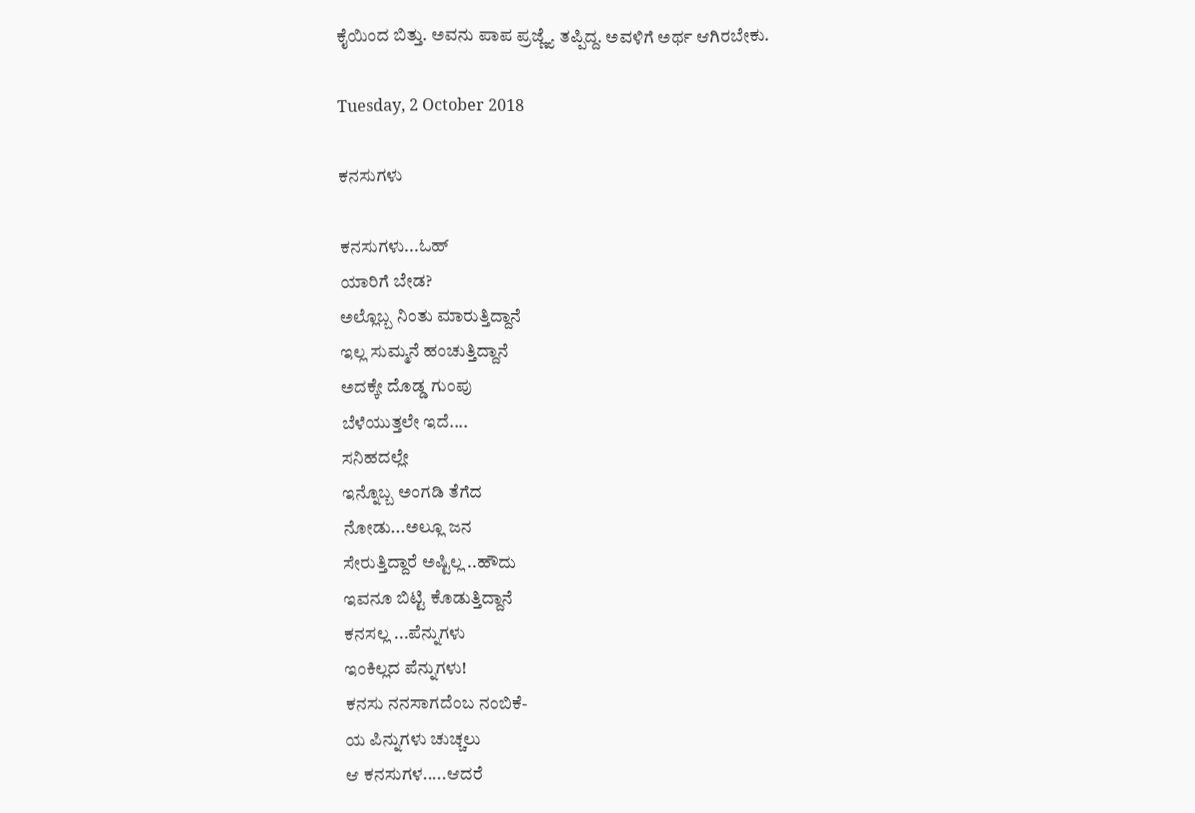ಕೈಯಿಂದ ಬಿತ್ತು. ಅವನು ಪಾಪ ಪ್ರಜ್ಣ್ಯೆ ತಪ್ಪಿದ್ದ. ಅವಳಿಗೆ ಅರ್ಥ ಆಗಿರಬೇಕು.

Tuesday, 2 October 2018

ಕನಸುಗಳು

ಕನಸುಗಳು...ಓಹ್
ಯಾರಿಗೆ ಬೇಡ?
ಅಲ್ಲೊಬ್ಬ ನಿಂತು ಮಾರುತ್ತಿದ್ದಾನೆ
ಇಲ್ಲ ಸುಮ್ಮನೆ ಹಂಚುತ್ತಿದ್ದಾನೆ
ಅದಕ್ಕೇ ದೊಡ್ಡ ಗುಂಪು
ಬೆಳೆಯುತ್ತಲೇ ಇದೆ....
ಸನಿಹದಲ್ಲೇ
ಇನ್ನೊಬ್ಬ ಅಂಗಡಿ ತೆಗೆದ
ನೋಡು...ಅಲ್ಲೂ ಜನ
ಸೇರುತ್ತಿದ್ದಾರೆ ಅಷ್ಟಿಲ್ಲ ..ಹೌದು
ಇವನೂ ಬಿಟ್ಟಿ ಕೊಡುತ್ತಿದ್ದಾನೆ
ಕನಸಲ್ಲ ...ಪೆನ್ನುಗಳು
ಇಂಕಿಲ್ಲದ ಪೆನ್ನುಗಳು!
ಕನಸು ನನಸಾಗದೆಂಬ ನಂಬಿಕೆ-
ಯ ಪಿನ್ನುಗಳು ಚುಚ್ಚಲು
ಆ ಕನಸುಗಳ.....ಆದರೆ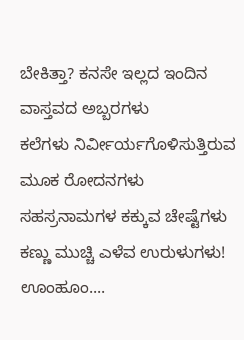ಬೇಕಿತ್ತಾ? ಕನಸೇ ಇಲ್ಲದ ಇಂದಿನ
ವಾಸ್ತವದ ಅಬ್ಬರಗಳು
ಕಲೆಗಳು ನಿರ್ವೀರ್ಯಗೊಳಿಸುತ್ತಿರುವ
ಮೂಕ ರೋದನಗಳು
ಸಹಸ್ರನಾಮಗಳ ಕಕ್ಕುವ ಚೇಷ್ಟೆಗಳು
ಕಣ್ಣು ಮುಚ್ಚಿ ಎಳೆವ ಉರುಳುಗಳು!
ಊಂಹೂಂ....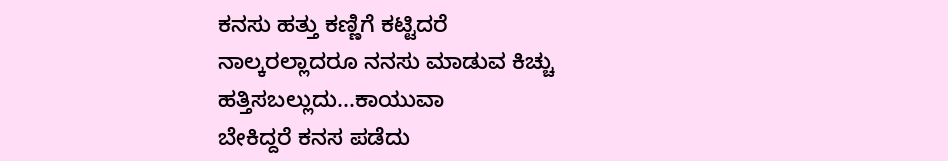ಕನಸು ಹತ್ತು ಕಣ್ಣಿಗೆ ಕಟ್ಟಿದರೆ
ನಾಲ್ಕರಲ್ಲಾದರೂ ನನಸು ಮಾಡುವ ಕಿಚ್ಚು
ಹತ್ತಿಸಬಲ್ಲುದು...ಕಾಯುವಾ
ಬೇಕಿದ್ದರೆ ಕನಸ ಪಡೆದು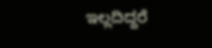ಇಲ್ಲದಿದ್ದರೆ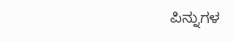ಪಿನ್ನುಗಳ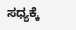ಸಧ್ಯಕ್ಕೆ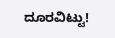ದೂರವಿಟ್ಟು!